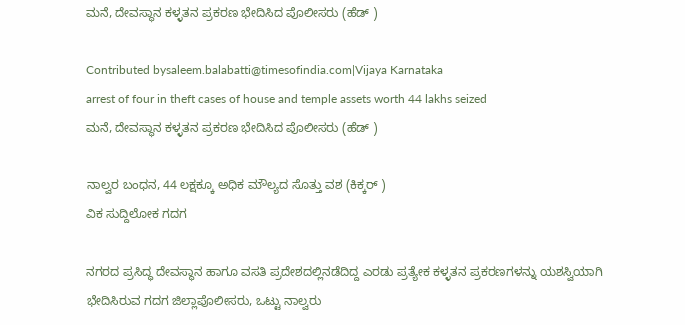ಮನೆ, ದೇವಸ್ಥಾನ ಕಳ್ಳತನ ಪ್ರಕರಣ ಭೇದಿಸಿದ ಪೊಲೀಸರು (ಹೆಡ್ )

Contributed bysaleem.balabatti@timesofindia.com|Vijaya Karnataka
arrest of four in theft cases of house and temple assets worth 44 lakhs seized
ಮನೆ, ದೇವಸ್ಥಾನ ಕಳ್ಳತನ ಪ್ರಕರಣ ಭೇದಿಸಿದ ಪೊಲೀಸರು (ಹೆಡ್ )

ನಾಲ್ವರ ಬಂಧನ, 44 ಲಕ್ಷಕ್ಕೂ ಅಧಿಕ ಮೌಲ್ಯದ ಸೊತ್ತು ವಶ (ಕಿಕ್ಕರ್ )
ವಿಕ ಸುದ್ದಿಲೋಕ ಗದಗ

ನಗರದ ಪ್ರಸಿದ್ಧ ದೇವಸ್ಥಾನ ಹಾಗೂ ವಸತಿ ಪ್ರದೇಶದಲ್ಲಿನಡೆದಿದ್ದ ಎರಡು ಪ್ರತ್ಯೇಕ ಕಳ್ಳತನ ಪ್ರಕರಣಗಳನ್ನು ಯಶಸ್ವಿಯಾಗಿ ಭೇದಿಸಿರುವ ಗದಗ ಜಿಲ್ಲಾಪೊಲೀಸರು, ಒಟ್ಟು ನಾಲ್ವರು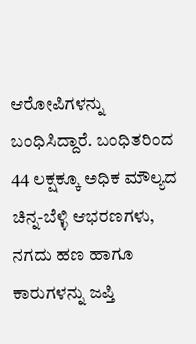ಆರೋಪಿಗಳನ್ನು ಬಂಧಿಸಿದ್ದಾರೆ. ಬಂಧಿತರಿಂದ 44 ಲಕ್ಷಕ್ಕೂ ಅಧಿಕ ಮೌಲ್ಯದ ಚಿನ್ನ-ಬೆಳ್ಳಿ ಆಭರಣಗಳು, ನಗದು ಹಣ ಹಾಗೂ ಕಾರುಗಳನ್ನು ಜಪ್ತಿ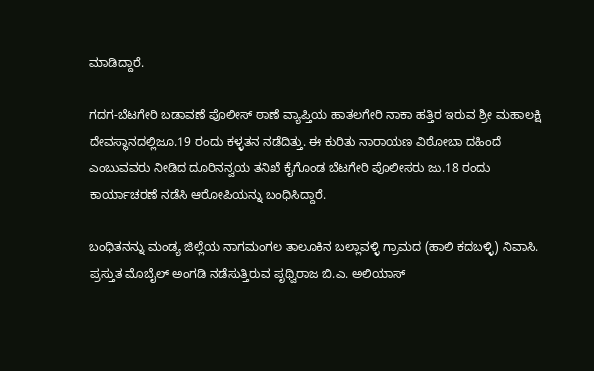ಮಾಡಿದ್ದಾರೆ.

ಗದಗ-ಬೆಟಗೇರಿ ಬಡಾವಣೆ ಪೊಲೀಸ್ ಠಾಣೆ ವ್ಯಾಪ್ತಿಯ ಹಾತಲಗೇರಿ ನಾಕಾ ಹತ್ತಿರ ಇರುವ ಶ್ರೀ ಮಹಾಲಕ್ಷಿ ದೇವಸ್ಥಾನದಲ್ಲಿಜೂ.19 ರಂದು ಕಳ್ಳತನ ನಡೆದಿತ್ತು. ಈ ಕುರಿತು ನಾರಾಯಣ ವಿಠೋಬಾ ದಹಿಂದೆ ಎಂಬುವವರು ನೀಡಿದ ದೂರಿನನ್ವಯ ತನಿಖೆ ಕೈಗೊಂಡ ಬೆಟಗೇರಿ ಪೊಲೀಸರು ಜು.18 ರಂದು ಕಾರ್ಯಾಚರಣೆ ನಡೆಸಿ ಆರೋಪಿಯನ್ನು ಬಂಧಿಸಿದ್ದಾರೆ.

ಬಂಧಿತನನ್ನು ಮಂಡ್ಯ ಜಿಲ್ಲೆಯ ನಾಗಮಂಗಲ ತಾಲೂಕಿನ ಬಲ್ಲಾವಳ್ಳಿ ಗ್ರಾಮದ (ಹಾಲಿ ಕದಬಳ್ಳಿ) ನಿವಾಸಿ. ಪ್ರಸ್ತುತ ಮೊಬೈಲ್ ಅಂಗಡಿ ನಡೆಸುತ್ತಿರುವ ಪೃಥ್ವಿರಾಜ ಬಿ.ಎ. ಅಲಿಯಾಸ್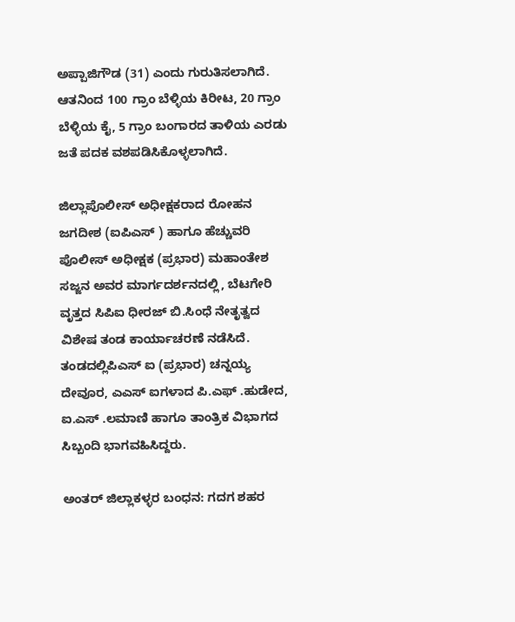ಅಪ್ಪಾಜಿಗೌಡ (31) ಎಂದು ಗುರುತಿಸಲಾಗಿದೆ. ಆತನಿಂದ 100 ಗ್ರಾಂ ಬೆಳ್ಳಿಯ ಕಿರೀಟ, 20 ಗ್ರಾಂ ಬೆಳ್ಳಿಯ ಕೈ, 5 ಗ್ರಾಂ ಬಂಗಾರದ ತಾಳಿಯ ಎರಡು ಜತೆ ಪದಕ ವಶಪಡಿಸಿಕೊಳ್ಳಲಾಗಿದೆ.

ಜಿಲ್ಲಾಪೊಲೀಸ್ ಅಧೀಕ್ಷಕರಾದ ರೋಹನ ಜಗದೀಶ (ಐಪಿಎಸ್ ) ಹಾಗೂ ಹೆಚ್ಚುವರಿ ಪೊಲೀಸ್ ಅಧೀಕ್ಷಕ (ಪ್ರಭಾರ) ಮಹಾಂತೇಶ ಸಜ್ಜನ ಅವರ ಮಾರ್ಗದರ್ಶನದಲ್ಲಿ, ಬೆಟಗೇರಿ ವೃತ್ತದ ಸಿಪಿಐ ಧೀರಜ್ ಬಿ.ಸಿಂಧೆ ನೇತೃತ್ವದ ವಿಶೇಷ ತಂಡ ಕಾರ್ಯಾಚರಣೆ ನಡೆಸಿದೆ. ತಂಡದಲ್ಲಿಪಿಎಸ್ ಐ (ಪ್ರಭಾರ) ಚನ್ನಯ್ಯ ದೇವೂರ, ಎಎಸ್ ಐಗಳಾದ ಪಿ.ಎಫ್ .ಹುಡೇದ, ಐ.ಎಸ್ .ಲಮಾಣಿ ಹಾಗೂ ತಾಂತ್ರಿಕ ವಿಭಾಗದ ಸಿಬ್ಬಂದಿ ಭಾಗವಹಿಸಿದ್ದರು.

ಅಂತರ್ ಜಿಲ್ಲಾಕಳ್ಳರ ಬಂಧನ: ಗದಗ ಶಹರ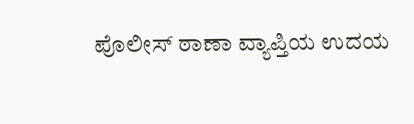ಪೊಲೀಸ್ ಠಾಣಾ ವ್ಯಾಪ್ತಿಯ ಉದಯ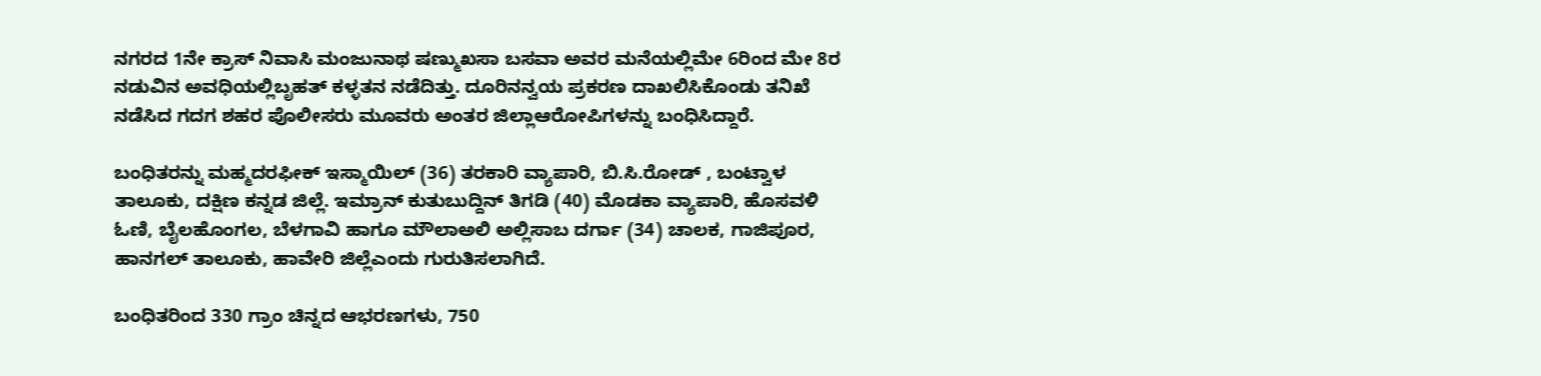ನಗರದ 1ನೇ ಕ್ರಾಸ್ ನಿವಾಸಿ ಮಂಜುನಾಥ ಷಣ್ಮುಖಸಾ ಬಸವಾ ಅವರ ಮನೆಯಲ್ಲಿಮೇ 6ರಿಂದ ಮೇ 8ರ ನಡುವಿನ ಅವಧಿಯಲ್ಲಿಬೃಹತ್ ಕಳ್ಳತನ ನಡೆದಿತ್ತು. ದೂರಿನನ್ವಯ ಪ್ರಕರಣ ದಾಖಲಿಸಿಕೊಂಡು ತನಿಖೆ ನಡೆಸಿದ ಗದಗ ಶಹರ ಪೊಲೀಸರು ಮೂವರು ಅಂತರ ಜಿಲ್ಲಾಆರೋಪಿಗಳನ್ನು ಬಂಧಿಸಿದ್ದಾರೆ.

ಬಂಧಿತರನ್ನು ಮಹ್ಮದರಫೀಕ್ ಇಸ್ಮಾಯಿಲ್ (36) ತರಕಾರಿ ವ್ಯಾಪಾರಿ, ಬಿ.ಸಿ.ರೋಡ್ , ಬಂಟ್ವಾಳ ತಾಲೂಕು, ದಕ್ಷಿಣ ಕನ್ನಡ ಜಿಲ್ಲೆ. ಇಮ್ರಾನ್ ಕುತುಬುದ್ದಿನ್ ತಿಗಡಿ (40) ಮೊಡಕಾ ವ್ಯಾಪಾರಿ, ಹೊಸವಳಿ ಓಣಿ, ಬೈಲಹೊಂಗಲ, ಬೆಳಗಾವಿ ಹಾಗೂ ಮೌಲಾಅಲಿ ಅಲ್ಲಿಸಾಬ ದರ್ಗಾ (34) ಚಾಲಕ, ಗಾಜಿಪೂರ, ಹಾನಗಲ್ ತಾಲೂಕು, ಹಾವೇರಿ ಜಿಲ್ಲೆಎಂದು ಗುರುತಿಸಲಾಗಿದೆ.

ಬಂಧಿತರಿಂದ 330 ಗ್ರಾಂ ಚಿನ್ನದ ಆಭರಣಗಳು, 750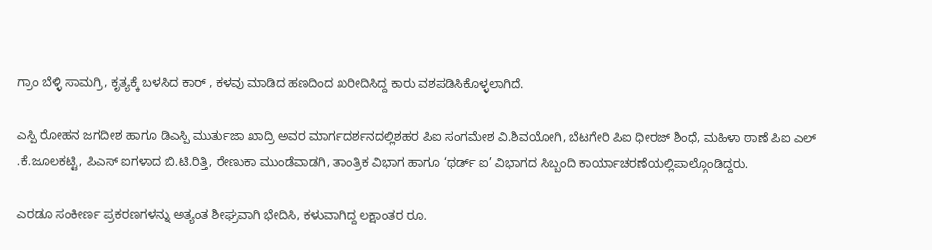ಗ್ರಾಂ ಬೆಳ್ಳಿ ಸಾಮಗ್ರಿ, ಕೃತ್ಯಕ್ಕೆ ಬಳಸಿದ ಕಾರ್ , ಕಳವು ಮಾಡಿದ ಹಣದಿಂದ ಖರೀದಿಸಿದ್ದ ಕಾರು ವಶಪಡಿಸಿಕೊಳ್ಳಲಾಗಿದೆ.

ಎಸ್ಪಿ ರೋಹನ ಜಗದೀಶ ಹಾಗೂ ಡಿಎಸ್ಪಿ ಮುರ್ತುಜಾ ಖಾದ್ರಿ ಅವರ ಮಾರ್ಗದರ್ಶನದಲ್ಲಿಶಹರ ಪಿಐ ಸಂಗಮೇಶ ವಿ.ಶಿವಯೋಗಿ, ಬೆಟಗೇರಿ ಪಿಐ ಧೀರಜ್ ಶಿಂಧೆ, ಮಹಿಳಾ ಠಾಣೆ ಪಿಐ ಎಲ್ .ಕೆ.ಜೂಲಕಟ್ಟಿ, ಪಿಎಸ್ ಐಗಳಾದ ಬಿ.ಟಿ.ರಿತ್ತಿ, ರೇಣುಕಾ ಮುಂಡೆವಾಡಗಿ, ತಾಂತ್ರಿಕ ವಿಭಾಗ ಹಾಗೂ ‘ಥರ್ಡ್ ಐ’ ವಿಭಾಗದ ಸಿಬ್ಬಂದಿ ಕಾರ್ಯಾಚರಣೆಯಲ್ಲಿಪಾಲ್ಗೊಂಡಿದ್ದರು.

ಎರಡೂ ಸಂಕೀರ್ಣ ಪ್ರಕರಣಗಳನ್ನು ಅತ್ಯಂತ ಶೀಘ್ರವಾಗಿ ಭೇದಿಸಿ, ಕಳುವಾಗಿದ್ದ ಲಕ್ಷಾಂತರ ರೂ.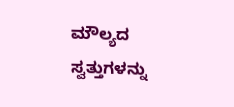ಮೌಲ್ಯದ ಸ್ವತ್ತುಗಳನ್ನು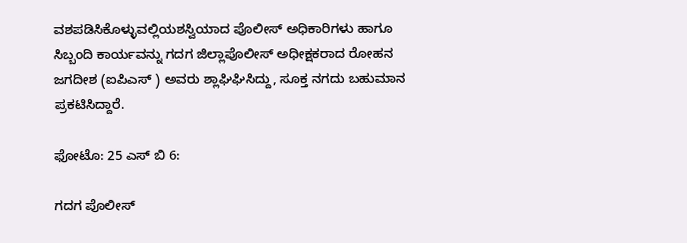ವಶಪಡಿಸಿಕೊಳ್ಳುವಲ್ಲಿಯಶಸ್ವಿಯಾದ ಪೊಲೀಸ್ ಅಧಿಕಾರಿಗಳು ಹಾಗೂ ಸಿಬ್ಬಂದಿ ಕಾರ್ಯವನ್ನು ಗದಗ ಜಿಲ್ಲಾಪೊಲೀಸ್ ಅಧೀಕ್ಷಕರಾದ ರೋಹನ ಜಗದೀಶ (ಐಪಿಎಸ್ ) ಅವರು ಶ್ಲಾಘಿಘಿಸಿದ್ದು, ಸೂಕ್ತ ನಗದು ಬಹುಮಾನ ಪ್ರಕಟಿಸಿದ್ದಾರೆ.

ಫೋಟೊ: 25 ಎಸ್ ಬಿ 6:

ಗದಗ ಪೊಲೀಸ್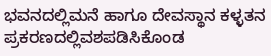ಭವನದಲ್ಲಿಮನೆ ಹಾಗೂ ದೇವಸ್ಥಾನ ಕಳ್ಳತನ ಪ್ರಕರಣದಲ್ಲಿವಶಪಡಿಸಿಕೊಂಡ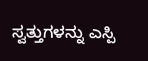ಸ್ವತ್ತುಗಳನ್ನು ಎಸ್ಪಿ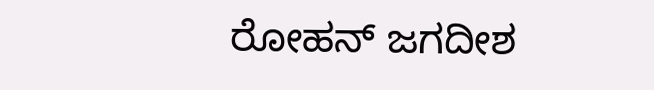ರೋಹನ್ ಜಗದೀಶ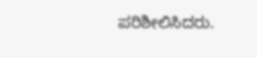ಪರಿಶೀಲಿಸಿದರು.